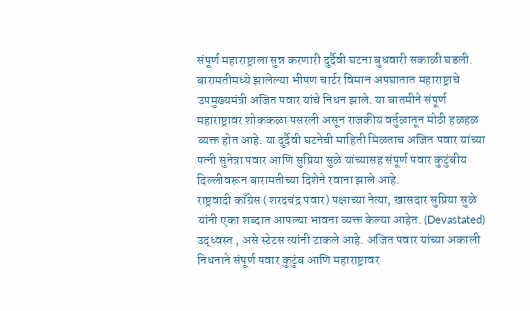संपूर्ण महाराष्ट्राला सुन्न करणारी दुर्दैवी घटना बुधवारी सकाळी घडली. बारामतीमध्ये झालेल्या भीषण चार्टर विमान अपघातात महाराष्ट्राचे उपमुख्यमंत्री अजित पवार यांचे निधन झाले. या बातमीने संपूर्ण महाराष्ट्रावर शोककळा पसरली असून राजकीय वर्तुळातून मोठी हळहळ व्यक्त होत आहे. या दुर्दैवी घटनेची माहिती मिळताच अजित पवार यांच्या पत्नी सुनेत्रा पवार आणि सुप्रिया सुळे यांच्यासह संपूर्ण पवार कुटुंबीय दिल्लीवरून बारामतीच्या दिशेने रवाना झाले आहे.
राष्ट्रवादी काँग्रेस (शरदचंद्र पवार) पक्षाच्या नेत्या, खासदार सुप्रिया सुळे यांनी एका शब्दात आपल्या भावना व्यक्त केल्या आहेत. (Devastated) उद्ध्वस्त , असे स्टेटस त्यांनी टाकले आहे. अजित पवार यांच्या अकाली निधनाने संपूर्ण पवार कुटुंब आणि महाराष्ट्रावर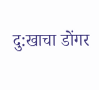दु:खाचा डोंगर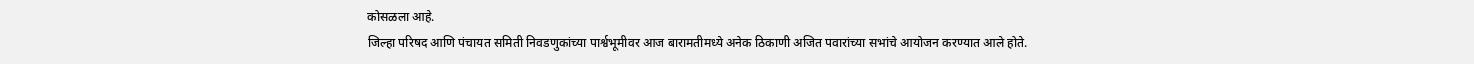कोसळला आहे.
जिल्हा परिषद आणि पंचायत समिती निवडणुकांच्या पार्श्वभूमीवर आज बारामतीमध्ये अनेक ठिकाणी अजित पवारांच्या सभांचे आयोजन करण्यात आले होते.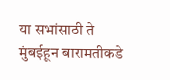या सभांसाठी ते मुंबईहून बारामतीकडे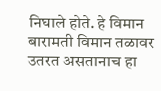निघाले होते. हे विमान बारामती विमान तळावर उतरत असतानाच हा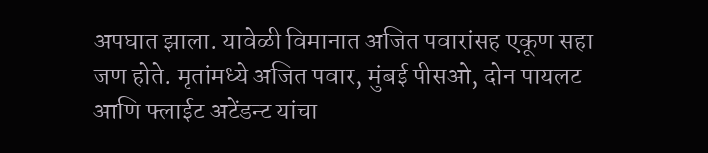अपघात झाला. यावेळी विमानात अजित पवारांसह एकूण सहा जण होते. मृतांमध्ये अजित पवार, मुंबई पीसओ, दोन पायलट आणि फ्लाईट अटेंडन्ट यांचा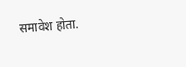समावेश होता.